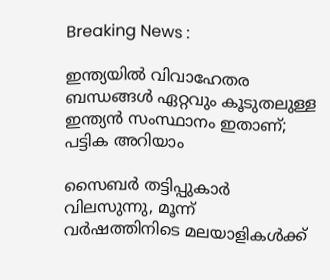Breaking News :

ഇന്ത്യയില്‍ വിവാഹേതര ബന്ധങ്ങള്‍ ഏറ്റവും കൂടുതലുള്ള ഇന്ത്യന്‍ സംസ്ഥാനം ഇതാണ്; പട്ടിക അറിയാം

സൈബര്‍ തട്ടിപ്പുകാര്‍ വിലസുന്നു, മൂന്ന് വര്‍ഷത്തിനിടെ മലയാളികള്‍ക്ക്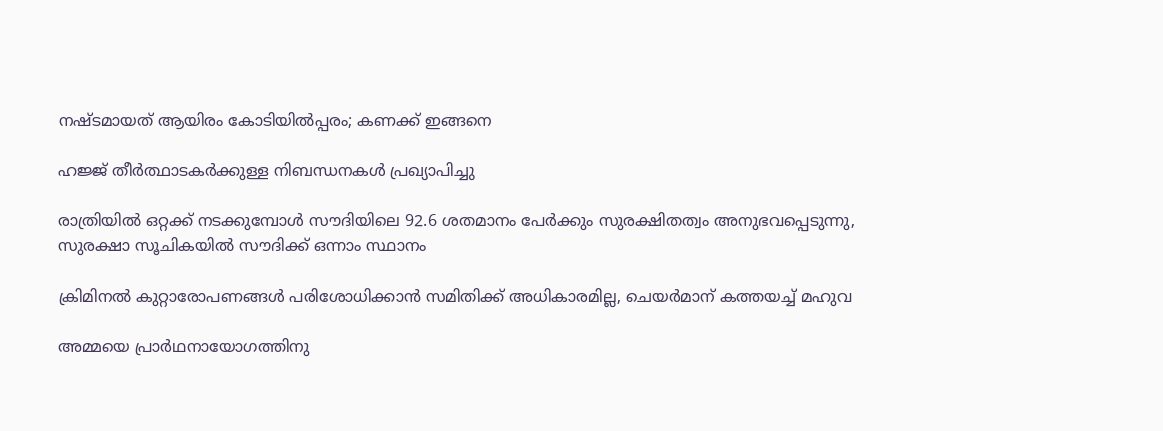നഷ്ടമായത് ആയിരം കോടിയില്‍പ്പരം; കണക്ക് ഇങ്ങനെ

ഹജ്ജ് തീർത്ഥാടകർക്കുള്ള നിബന്ധനകൾ പ്രഖ്യാപിച്ചു

രാത്രിയിൽ ഒറ്റക്ക് നടക്കുമ്പോൾ സൗദിയിലെ 92.6 ശതമാനം പേർക്കും സുരക്ഷിതത്വം അനുഭവപ്പെടുന്നു, സുരക്ഷാ സൂചികയിൽ സൗദിക്ക് ഒന്നാം സ്ഥാനം

ക്രിമിനല്‍ കുറ്റാരോപണങ്ങള്‍ പരിശോധിക്കാന്‍ സമിതിക്ക്‌ അധികാരമില്ല, ചെയര്‍മാന്‌ കത്തയച്ച് മഹുവ

അമ്മയെ പ്രാര്‍ഥനായോഗത്തിനു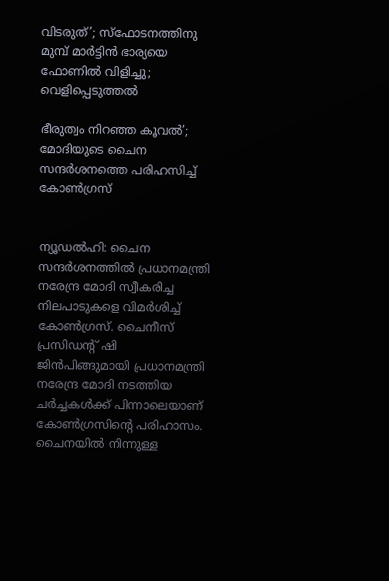വിടരുത്’; സ്‌ഫോടനത്തിനു മുമ്പ് മാര്‍ട്ടിന്‍ ഭാര്യയെ ഫോണില്‍ വിളിച്ചു; വെളിപ്പെടുത്തല്‍

ഭീരുത്വം നിറഞ്ഞ കൂവല്‍’; മോദിയുടെ ചൈന സന്ദര്‍ശനത്തെ പരിഹസിച്ച് കോണ്‍ഗ്രസ്


ന്യൂഡല്‍ഹി: ചൈന സന്ദര്‍ശനത്തില്‍ പ്രധാനമന്ത്രി നരേന്ദ്ര മോദി സ്വീകരിച്ച നിലപാടുകളെ വിമര്‍ശിച്ച് കോണ്‍ഗ്രസ്. ചൈനീസ് പ്രസിഡന്റ് ഷി ജിന്‍പിങ്ങുമായി പ്രധാനമന്ത്രി നരേന്ദ്ര മോദി നടത്തിയ ചര്‍ച്ചകള്‍ക്ക് പിന്നാലെയാണ് കോണ്‍ഗ്രസിന്റെ പരിഹാസം. ചൈനയില്‍ നിന്നുള്ള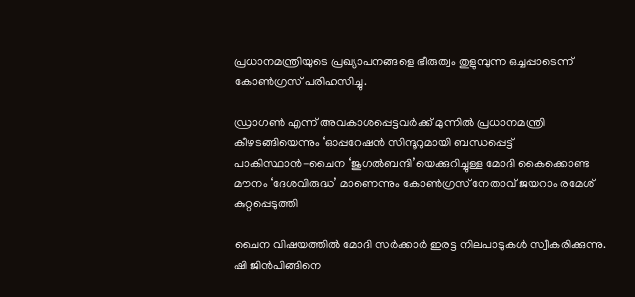പ്രധാനമന്ത്രിയുടെ പ്രഖ്യാപനങ്ങളെ ഭീരുത്വം തുളുമ്പുന്ന ഒച്ചപ്പാടെന്ന് കോണ്‍ഗ്രസ് പരിഹസിച്ചു.

ഡ്രാഗണ്‍ എന്ന് അവകാശപ്പെട്ടവര്‍ക്ക് മുന്നില്‍ പ്രധാനമന്ത്രി കീഴടങ്ങിയെന്നും ‘ഓപ്പറേഷന്‍ സിന്ദൂറുമായി ബന്ധപ്പെട്ട് പാകിസ്ഥാന്‍-ചൈന ‘ജുഗല്‍ബന്ദി’യെക്കുറിച്ചുള്ള മോദി കൈക്കൊണ്ട മൗനം ‘ദേശവിരുദ്ധ’ മാണെന്നും കോണ്‍ഗ്രസ് നേതാവ് ജയറാം രമേശ് കുറ്റപ്പെടുത്തി

ചൈന വിഷയത്തില്‍ മോദി സര്‍ക്കാര്‍ ഇരട്ട നിലപാടുകള്‍ സ്വീകരിക്കുന്നു. ഷി ജിന്‍പിങ്ങിനെ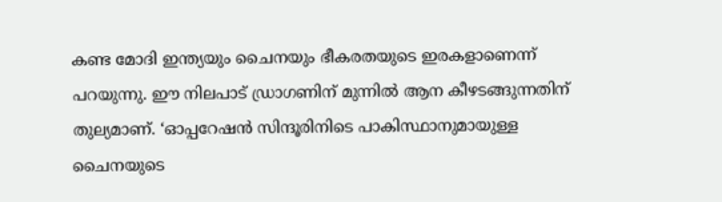കണ്ട മോദി ഇന്ത്യയും ചൈനയും ഭീകരതയുടെ ഇരകളാണെന്ന് പറയുന്നു. ഈ നിലപാട് ഡ്രാഗണിന് മുന്നില്‍ ആന കീഴടങ്ങുന്നതിന് തുല്യമാണ്. ‘ഓപ്പറേഷന്‍ സിന്ദൂരിനിടെ പാകിസ്ഥാനുമായുള്ള ചൈനയുടെ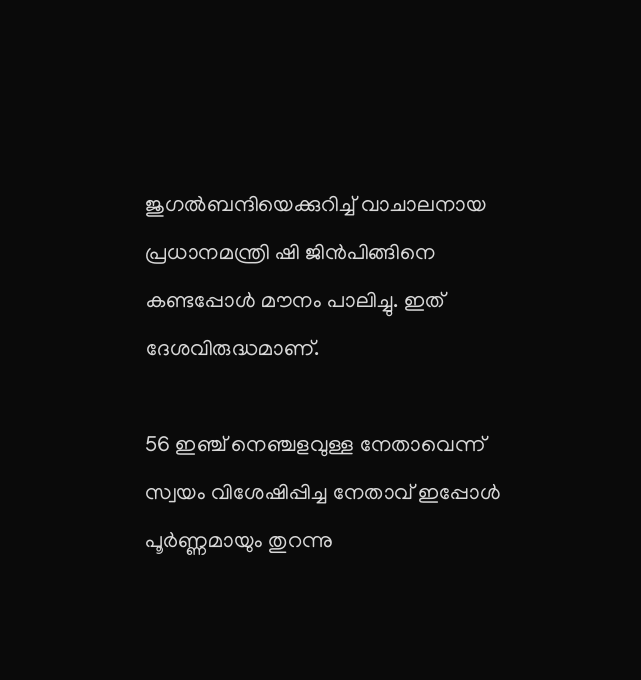ജുഗല്‍ബന്ദിയെക്കുറിച്ച് വാചാലനായ പ്രധാനമന്ത്രി ഷി ജിന്‍പിങ്ങിനെ കണ്ടപ്പോള്‍ മൗനം പാലിച്ചു. ഇത് ദേശവിരുദ്ധമാണ്.

56 ഇഞ്ച് നെഞ്ചളവുള്ള നേതാവെന്ന് സ്വയം വിശേഷിപ്പിച്ച നേതാവ് ഇപ്പോള്‍ പൂര്‍ണ്ണമായും തുറന്നു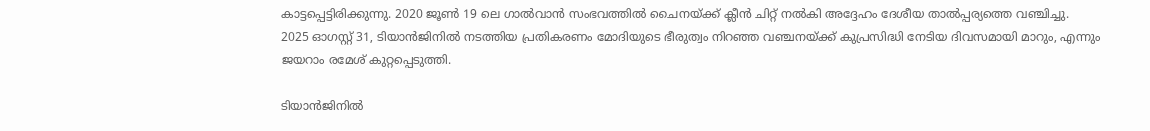കാട്ടപ്പെട്ടിരിക്കുന്നു. 2020 ജൂണ്‍ 19 ലെ ഗാല്‍വാന്‍ സംഭവത്തില്‍ ചൈനയ്ക്ക് ക്ലീന്‍ ചിറ്റ് നല്‍കി അദ്ദേഹം ദേശീയ താല്‍പ്പര്യത്തെ വഞ്ചിച്ചു. 2025 ഓഗസ്റ്റ് 31, ടിയാന്‍ജിനില്‍ നടത്തിയ പ്രതികരണം മോദിയുടെ ഭീരുത്വം നിറഞ്ഞ വഞ്ചനയ്ക്ക് കുപ്രസിദ്ധി നേടിയ ദിവസമായി മാറും, എന്നും ജയറാം രമേശ് കുറ്റപ്പെടുത്തി.

ടിയാന്‍ജിനില്‍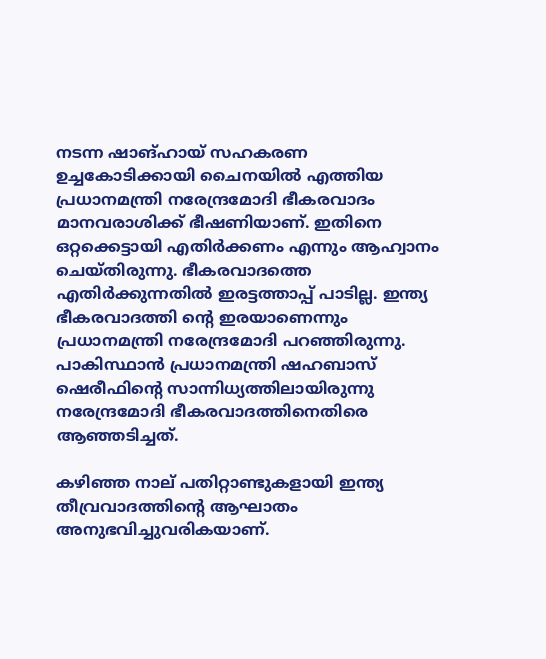നടന്ന ഷാങ്ഹായ് സഹകരണ ഉച്ചകോടിക്കായി ചൈനയില്‍ എത്തിയ പ്രധാനമന്ത്രി നരേന്ദ്രമോദി ഭീകരവാദം മാനവരാശിക്ക് ഭീഷണിയാണ്. ഇതിനെ ഒറ്റക്കെട്ടായി എതിര്‍ക്കണം എന്നും ആഹ്വാനം ചെയ്തിരുന്നു. ഭീകരവാദത്തെ എതിര്‍ക്കുന്നതില്‍ ഇരട്ടത്താപ്പ് പാടില്ല. ഇന്ത്യ ഭീകരവാദത്തി ന്റെ ഇരയാണെന്നും പ്രധാനമന്ത്രി നരേന്ദ്രമോദി പറഞ്ഞിരുന്നു. പാകിസ്ഥാന്‍ പ്രധാനമന്ത്രി ഷഹബാസ് ഷെരീഫിന്റെ സാന്നിധ്യത്തിലായിരുന്നു നരേന്ദ്രമോദി ഭീകരവാദത്തിനെതിരെ ആഞ്ഞടിച്ചത്.

കഴിഞ്ഞ നാല് പതിറ്റാണ്ടുകളായി ഇന്ത്യ തീവ്രവാദത്തിന്റെ ആഘാതം അനുഭവിച്ചുവരികയാണ്.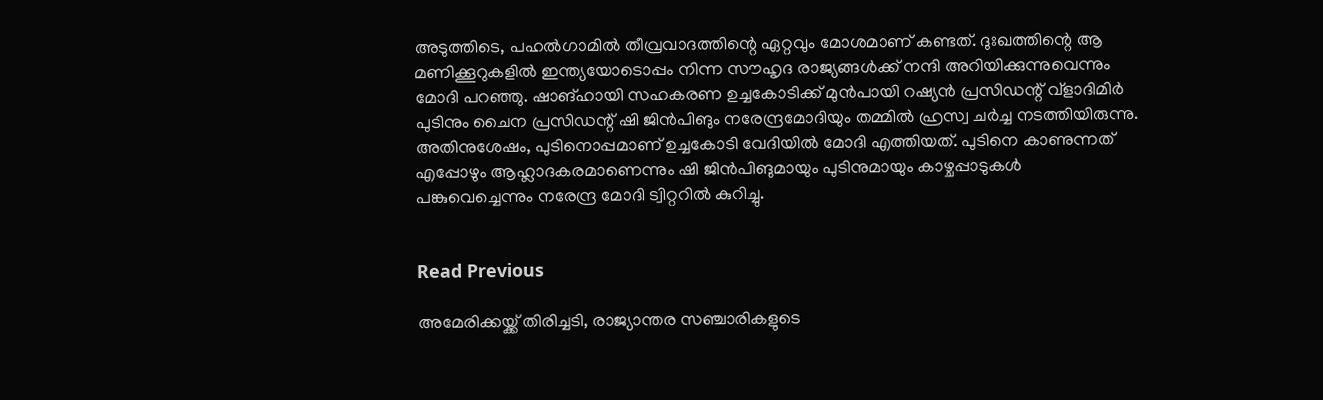അടുത്തിടെ, പഹല്‍ഗാമില്‍ തീവ്രവാദത്തിന്റെ ഏറ്റവും മോശമാണ് കണ്ടത്. ദുഃഖത്തിന്റെ ആ മണിക്കൂറുകളില്‍ ഇന്ത്യയോടൊപ്പം നിന്ന സൗഹൃദ രാജ്യങ്ങള്‍ക്ക് നന്ദി അറിയിക്കുന്നുവെന്നും മോദി പറഞ്ഞു. ഷാങ്ഹായി സഹകരണ ഉച്ചകോടിക്ക് മുന്‍പായി റഷ്യന്‍ പ്രസിഡന്റ് വ്ളാദിമിര്‍ പുടിനും ചൈന പ്രസിഡന്റ് ഷി ജിന്‍പിങും നരേന്ദ്രമോദിയും തമ്മില്‍ ഹ്രസ്വ ചര്‍ച്ച നടത്തിയിരുന്നു. അതിനുശേഷം, പുടിനൊപ്പമാണ് ഉച്ചകോടി വേദിയില്‍ മോദി എത്തിയത്. പുടിനെ കാണുന്നത് എപ്പോഴും ആഹ്ലാദകരമാണെന്നും ഷി ജിന്‍പിങുമായും പുടിനുമായും കാഴ്ചപ്പാടുകള്‍ പങ്കുവെച്ചെന്നും നരേന്ദ്ര മോദി ട്വിറ്ററില്‍ കുറിച്ചു.


Read Previous

അമേരിക്കയ്ക്ക് തിരിച്ചടി, രാജ്യാന്തര സഞ്ചാരികളുടെ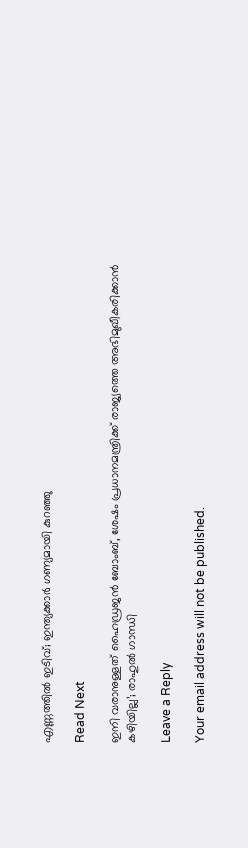എണ്ണത്തില്‍ ഇടിവ്; ഇന്ത്യക്കാര്‍ ഗണ്യമായി കുറഞ്ഞു

Read Next

ഇനി വരാനുള്ളത് ഹൈഡ്രജന്‍ ബോംബ്, ശേഷം പ്രധാനമന്ത്രിക്ക് രാജ്യത്തെ അഭിമുഖീകരിക്കാന്‍ കഴിയില്ല’; രാഹുല്‍ ഗാന്ധി

Leave a Reply

Your email address will not be published.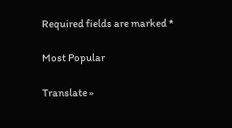Required fields are marked *

Most Popular

Translate »